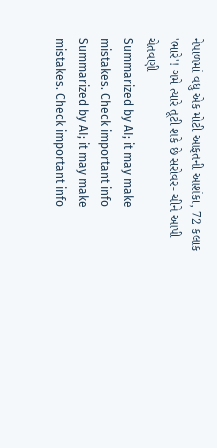નેપાળમાં વધુ એક મોટી આફતની આશંકા, 72 કલાક 'ભારે'! ગમે ત્યારે તૂટી શકે છે સરોવર- ચીને આપી ચેતવણી
Summarized by AI; it may make mistakes. Check important info
Summarized by AI; it may make mistakes. Check important info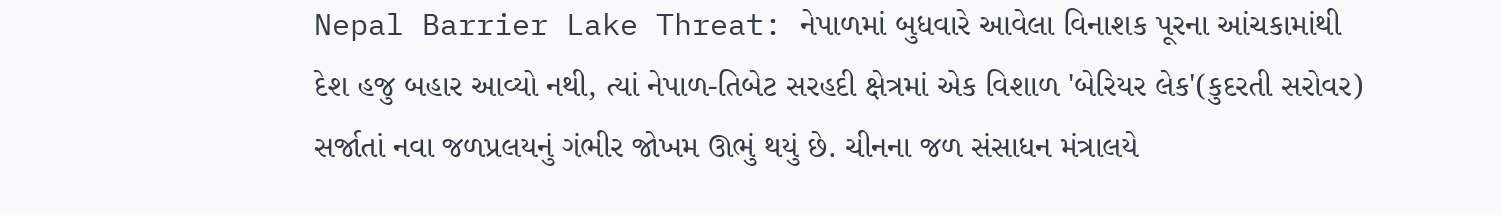Nepal Barrier Lake Threat: નેપાળમાં બુધવારે આવેલા વિનાશક પૂરના આંચકામાંથી દેશ હજુ બહાર આવ્યો નથી, ત્યાં નેપાળ-તિબેટ સરહદી ક્ષેત્રમાં એક વિશાળ 'બેરિયર લેક'(કુદરતી સરોવર) સર્જાતાં નવા જળપ્રલયનું ગંભીર જોખમ ઊભું થયું છે. ચીનના જળ સંસાધન મંત્રાલયે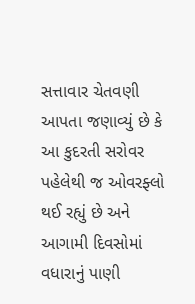સત્તાવાર ચેતવણી આપતા જણાવ્યું છે કે આ કુદરતી સરોવર પહેલેથી જ ઓવરફ્લો થઈ રહ્યું છે અને આગામી દિવસોમાં વધારાનું પાણી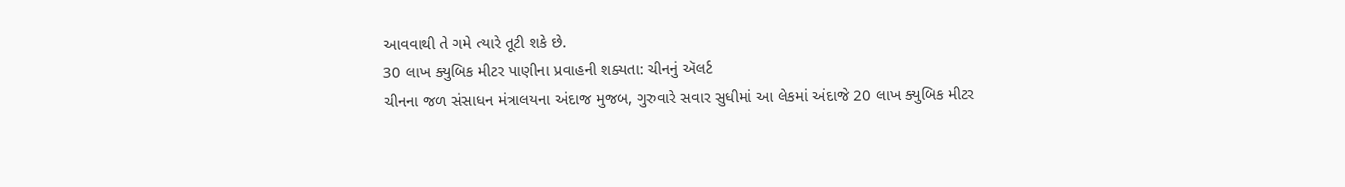આવવાથી તે ગમે ત્યારે તૂટી શકે છે.
30 લાખ ક્યુબિક મીટર પાણીના પ્રવાહની શક્યતા: ચીનનું ઍલર્ટ
ચીનના જળ સંસાધન મંત્રાલયના અંદાજ મુજબ, ગુરુવારે સવાર સુધીમાં આ લેકમાં અંદાજે 20 લાખ ક્યુબિક મીટર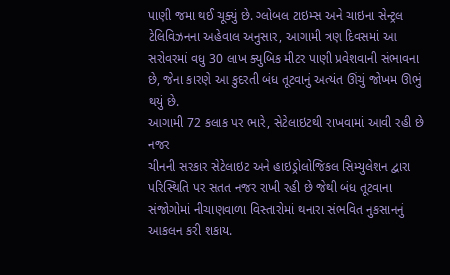પાણી જમા થઈ ચૂક્યું છે. ગ્લોબલ ટાઇમ્સ અને ચાઇના સેન્ટ્રલ ટેલિવિઝનના અહેવાલ અનુસાર, આગામી ત્રણ દિવસમાં આ સરોવરમાં વધુ 30 લાખ ક્યુબિક મીટર પાણી પ્રવેશવાની સંભાવના છે, જેના કારણે આ કુદરતી બંધ તૂટવાનું અત્યંત ઊંચું જોખમ ઊભું થયું છે.
આગામી 72 કલાક પર ભારે, સેટેલાઇટથી રાખવામાં આવી રહી છે નજર
ચીનની સરકાર સેટેલાઇટ અને હાઇડ્રોલોજિકલ સિમ્યુલેશન દ્વારા પરિસ્થિતિ પર સતત નજર રાખી રહી છે જેથી બંધ તૂટવાના સંજોગોમાં નીચાણવાળા વિસ્તારોમાં થનારા સંભવિત નુકસાનનું આકલન કરી શકાય.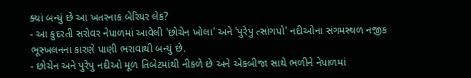ક્યાં બન્યું છે આ ખતરનાક બેરિયર લેક?
- આ કુદરતી સરોવર નેપાળમાં આવેલી 'છોચેન ખોલા' અને 'પુરેપુ ત્સાંગપો' નદીઓના સંગમસ્થળ નજીક ભૂસ્ખલનના કારણે પાણી ભરાવાથી બન્યું છે.
- છોચેન અને પુરેપુ નદીઓ મૂળ તિબેટમાંથી નીકળે છે અને એકબીજા સાથે ભળીને નેપાળમાં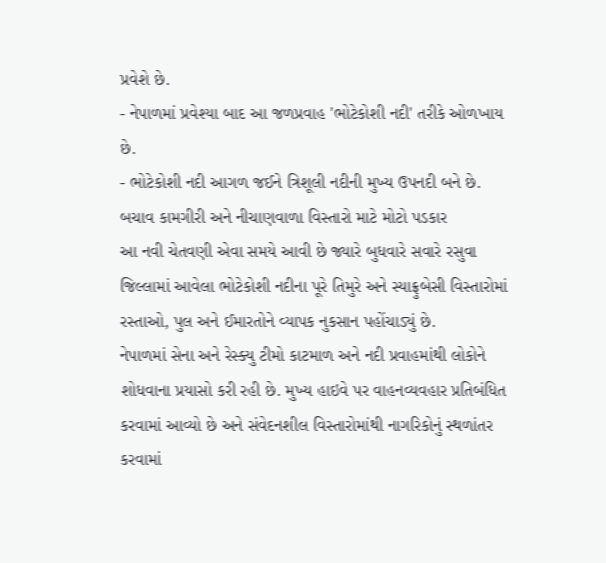પ્રવેશે છે.
- નેપાળમાં પ્રવેશ્યા બાદ આ જળપ્રવાહ 'ભોટેકોશી નદી' તરીકે ઓળખાય છે.
- ભોટેકોશી નદી આગળ જઈને ત્રિશૂલી નદીની મુખ્ય ઉપનદી બને છે.
બચાવ કામગીરી અને નીચાણવાળા વિસ્તારો માટે મોટો પડકાર
આ નવી ચેતવણી એવા સમયે આવી છે જ્યારે બુધવારે સવારે રસુવા જિલ્લામાં આવેલા ભોટેકોશી નદીના પૂરે તિમુરે અને સ્યાફ્રુબેસી વિસ્તારોમાં રસ્તાઓ, પુલ અને ઈમારતોને વ્યાપક નુકસાન પહોંચાડ્યું છે.
નેપાળમાં સેના અને રેસ્ક્યુ ટીમો કાટમાળ અને નદી પ્રવાહમાંથી લોકોને શોધવાના પ્રયાસો કરી રહી છે. મુખ્ય હાઇવે પર વાહનવ્યવહાર પ્રતિબંધિત કરવામાં આવ્યો છે અને સંવેદનશીલ વિસ્તારોમાંથી નાગરિકોનું સ્થળાંતર કરવામાં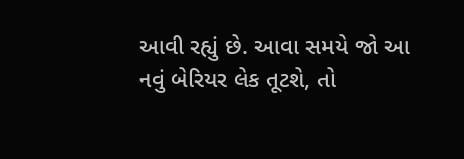આવી રહ્યું છે. આવા સમયે જો આ નવું બેરિયર લેક તૂટશે, તો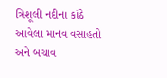ત્રિશૂલી નદીના કાંઠે આવેલા માનવ વસાહતો અને બચાવ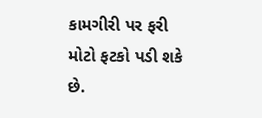કામગીરી પર ફરી મોટો ફટકો પડી શકે છે.